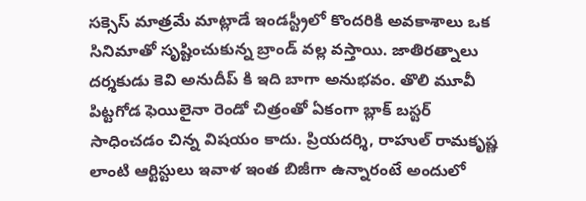సక్సెస్ మాత్రమే మాట్లాడే ఇండస్ట్రీలో కొందరికి అవకాశాలు ఒక సినిమాతో సృష్టించుకున్న బ్రాండ్ వల్ల వస్తాయి. జాతిరత్నాలు దర్శకుడు కెవి అనుదీప్ కి ఇది బాగా అనుభవం. తొలి మూవీ పిట్టగోడ ఫెయిలైనా రెండో చిత్రంతో ఏకంగా బ్లాక్ బస్టర్ సాధించడం చిన్న విషయం కాదు. ప్రియదర్శి, రాహుల్ రామకృష్ణ లాంటి ఆర్టిస్టులు ఇవాళ ఇంత బిజీగా ఉన్నారంటే అందులో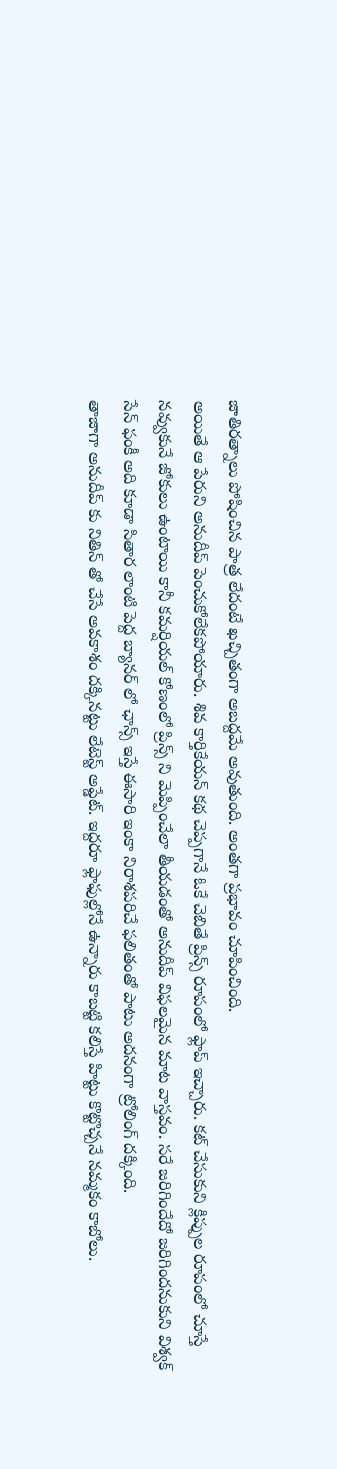జాతిరత్నాలు పోషించిన పాత్ర లేదంటే ఖచ్చితంగా అబద్దమే అవుతుంది. అంతగా ప్రభావం చూపించింది.
అయితే ఆ పేరుని అనుదీప్ పెంచుకోలేకపోయారు. శివ కార్తికేయన్ కథ చెప్పగానే ఓకే చెబితే ప్రిన్స్ రూపంలో ఫ్లాప్ ఇచ్చారు. కట్ చేసుకుని క్లిప్పుల రూపంలో చూస్తే నవ్వుకునే జోకులు ఉంటాయి కానీ కమర్షియల్ కోణంలో ప్రిన్స్ ని మెప్పించేలా తీయడంతో అనుదీప్ విఫలమైన మాట వాస్తవం. సరే జరిగిందేదో జరిగిందనుకుని విశ్వక్ సేన్ ఫంకీ అది కూడా సితార లాంటి పెద్ద బ్యానర్ లో ఛాన్స్ ఇస్తే ఈసారి ఇంకా నిరాశపరిచే ఫలితంతో పాటు అదనంగా ట్రోలింగ్ దక్కింది.
తాజాగా అనుదీప్ కు నితిన్ తో చేసే అవకాశం దక్కినట్టు లేటెస్ట్ అప్డేట్. ఇద్దరూ ఫ్లాఫుల్లోనే ఉన్నారు కాబట్టి కలిస్తే హిట్టు కొట్టొచ్చనే నమ్మకం కాబోలు.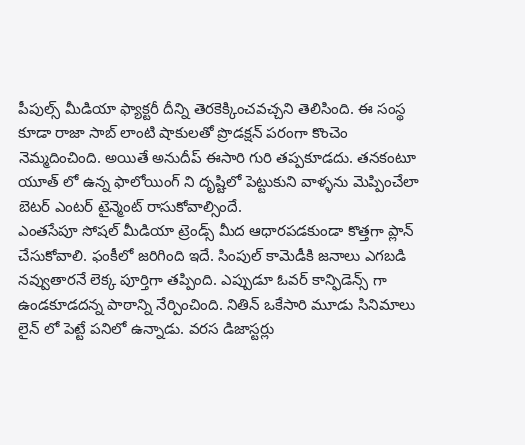పీపుల్స్ మీడియా ఫ్యాక్టరీ దీన్ని తెరకెక్కించవచ్చని తెలిసింది. ఈ సంస్థ కూడా రాజా సాబ్ లాంటి షాకులతో ప్రొడక్షన్ పరంగా కొంచెం నెమ్మదించింది. అయితే అనుదీప్ ఈసారి గురి తప్పకూడదు. తనకంటూ యూత్ లో ఉన్న ఫాలోయింగ్ ని దృష్టిలో పెట్టుకుని వాళ్ళను మెప్పించేలా బెటర్ ఎంటర్ టైన్మెంట్ రాసుకోవాల్సిందే.
ఎంతసేపూ సోషల్ మీడియా ట్రెండ్స్ మీద ఆధారపడకుండా కొత్తగా ప్లాన్ చేసుకోవాలి. ఫంకీలో జరిగింది ఇదే. సింపుల్ కామెడీకి జనాలు ఎగబడి నవ్వుతారనే లెక్క పూర్తిగా తప్పింది. ఎప్పుడూ ఓవర్ కాన్ఫిడెన్స్ గా ఉండకూడదన్న పాఠాన్ని నేర్పించింది. నితిన్ ఒకేసారి మూడు సినిమాలు లైన్ లో పెట్టే పనిలో ఉన్నాడు. వరస డిజాస్టర్లు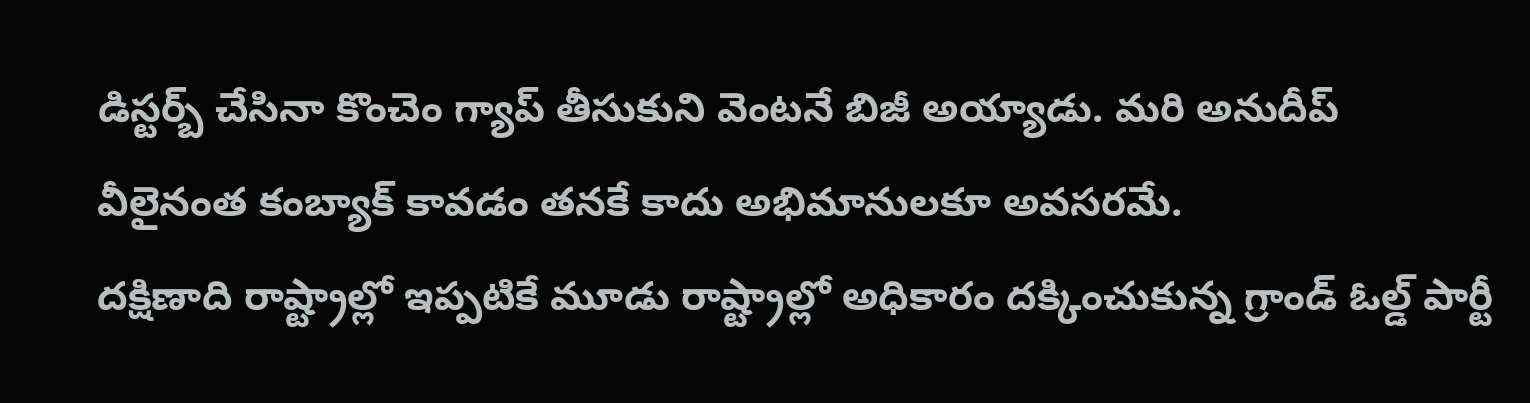డిస్టర్బ్ చేసినా కొంచెం గ్యాప్ తీసుకుని వెంటనే బిజీ అయ్యాడు. మరి అనుదీప్ వీలైనంత కంబ్యాక్ కావడం తనకే కాదు అభిమానులకూ అవసరమే.
దక్షిణాది రాష్ట్రాల్లో ఇప్పటికే మూడు రాష్ట్రాల్లో అధికారం దక్కించుకున్న గ్రాండ్ ఓల్డ్ పార్టీ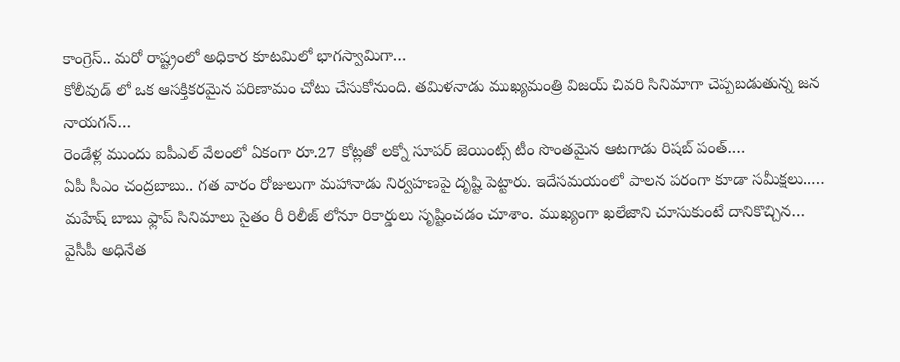కాంగ్రెస్.. మరో రాష్ట్రంలో అధికార కూటమిలో భాగస్వామిగా…
కోలీవుడ్ లో ఒక ఆసక్తికరమైన పరిణామం చోటు చేసుకోనుంది. తమిళనాడు ముఖ్యమంత్రి విజయ్ చివరి సినిమాగా చెప్పబడుతున్న జన నాయగన్…
రెండేళ్ల ముందు ఐపీఎల్ వేలంలో ఏకంగా రూ.27 కోట్లతో లక్నో సూపర్ జెయింట్స్ టీం సొంతమైన ఆటగాడు రిషబ్ పంత్.…
ఏపీ సీఎం చంద్రబాబు.. గత వారం రోజులుగా మహానాడు నిర్వహణపై దృష్టి పెట్టారు. ఇదేసమయంలో పాలన పరంగా కూడా సమీక్షలు..…
మహేష్ బాబు ఫ్లాప్ సినిమాలు సైతం రీ రిలీజ్ లోనూ రికార్డులు సృష్టించడం చూశాం. ముఖ్యంగా ఖలేజాని చూసుకుంటే దానికొచ్చిన…
వైసీపీ అధినేత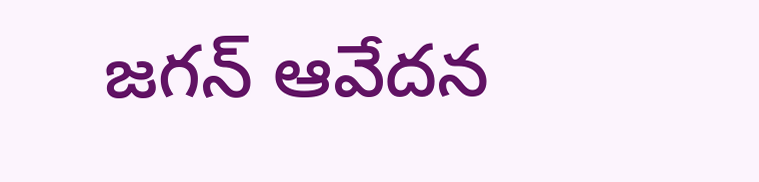జగన్ ఆవేదన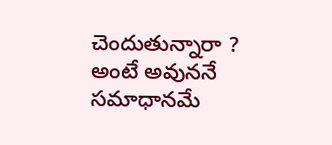చెందుతున్నారా ? అంటే అవుననే సమాధానమే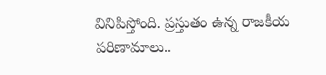వినిపిస్తోంది. ప్రస్తుతం ఉన్న రాజకీయ పరిణామాలు..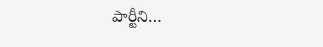పార్టీని…